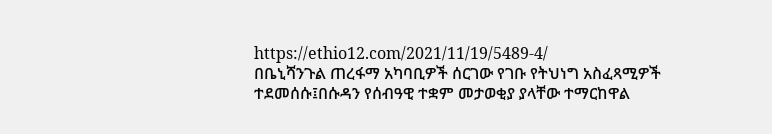https://ethio12.com/2021/11/19/5489-4/
በቤኒሻንጉል ጠረፋማ አካባቢዎች ሰርገው የገቡ የትህነግ አስፈጻሚዎች ተደመሰሱ፤በሱዳን የሰብዓዊ ተቋም መታወቂያ ያላቸው ተማርከዋል